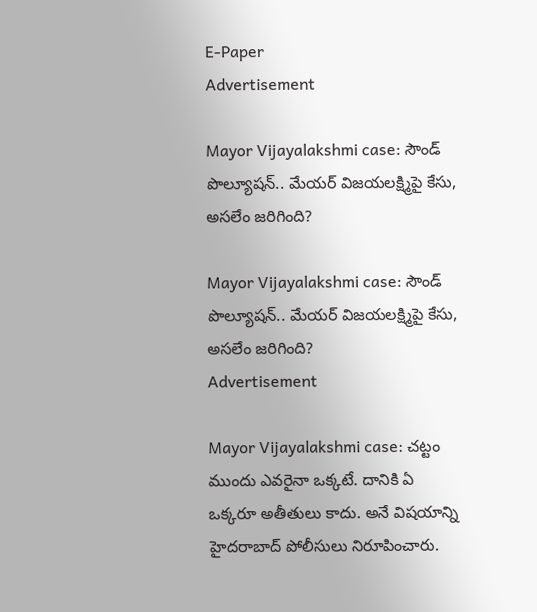E-Paper
Advertisement

Mayor Vijayalakshmi case: సౌండ్ పొల్యూషన్.. మేయర్ విజయలక్ష్మిపై కేసు, అసలేం జరిగింది?

Mayor Vijayalakshmi case: సౌండ్ పొల్యూషన్.. మేయర్ విజయలక్ష్మిపై కేసు, అసలేం జరిగింది?
Advertisement

Mayor Vijayalakshmi case: చట్టం ముందు ఎవరైనా ఒక్కటే. దానికి ఏ ఒక్కరూ అతీతులు కాదు. అనే విషయాన్ని హైదరాబాద్ పోలీసులు నిరూపించారు.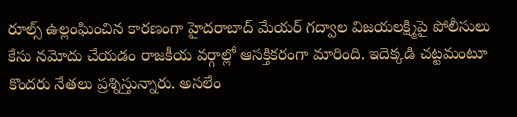రూల్స్‌ ఉల్లంఘించిన కారణంగా హైదరాబాద్ మేయర్ గద్వాల విజయలక్ష్మిపై పోలీసులు కేసు నమోదు చేయడం రాజకీయ వర్గాల్లో ఆసక్తికరంగా మారింది. ఇదెక్కడి చట్టమంటూ కొందరు నేతలు ప్రశ్నిస్తున్నారు. అసలేం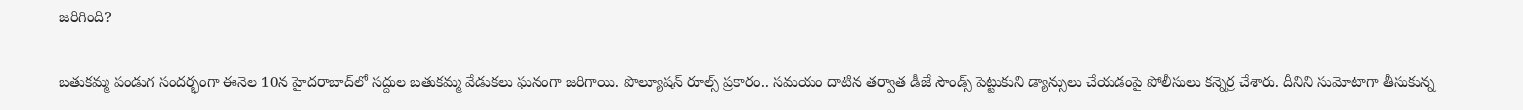జరిగింది?

బతుకమ్మ పండుగ సందర్భంగా ఈనెల 10న హైదరాబాద్‌లో సద్దుల బతుకమ్మ వేడుకలు ఘనంగా జరిగాయి. పొల్యూషన్ రూల్స్ ప్రకారం.. సమయం దాటిన తర్వాత డీజే సౌండ్స్ పెట్టుకుని డ్యాన్సులు చేయడంపై పోలీసులు కన్నెర్ర చేశారు. దీనిని సుమోటాగా తీసుకున్న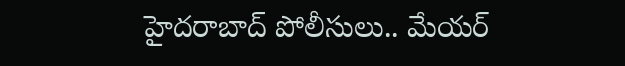హైదరాబాద్ పోలీసులు.. మేయర్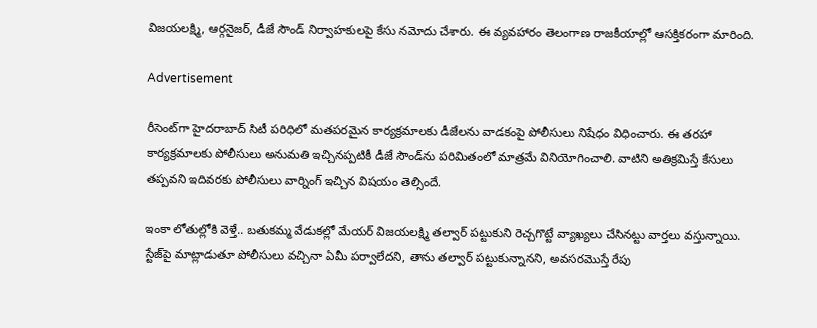విజయలక్ష్మి, ఆర్గనైజర్, డీజే సౌండ్ నిర్వాహకులపై కేసు నమోదు చేశారు. ఈ వ్యవహారం తెలంగాణ రాజకీయాల్లో ఆసక్తికరంగా మారింది.

Advertisement

రీసెంట్‌గా హైదరాబాద్ సిటీ పరిధిలో మతపరమైన కార్యక్రమాలకు డీజేలను వాడకంపై పోలీసులు నిషేధం విధించారు. ఈ తరహా కార్యక్రమాలకు పోలీసులు అనుమతి ఇచ్చినప్పటికీ డీజే సౌండ్‌ను పరిమితంలో మాత్రమే వినియోగించాలి. వాటిని అతిక్రమిస్తే కేసులు తప్పవని ఇదివరకు పోలీసులు వార్నింగ్ ఇచ్చిన విషయం తెల్సిందే.

ఇంకా లోతుల్లోకి వెళ్తే.. బతుకమ్మ వేడుకల్లో మేయర్ విజయలక్ష్మి తల్వార్ పట్టుకుని రెచ్చగొట్టే వ్యాఖ్యలు చేసినట్టు వార్తలు వస్తున్నాయి. స్టేజ్‌పై మాట్లాడుతూ పోలీసులు వచ్చినా ఏమీ పర్వాలేదని, తాను తల్వార్ పట్టుకున్నానని, అవసరమొస్తే రేపు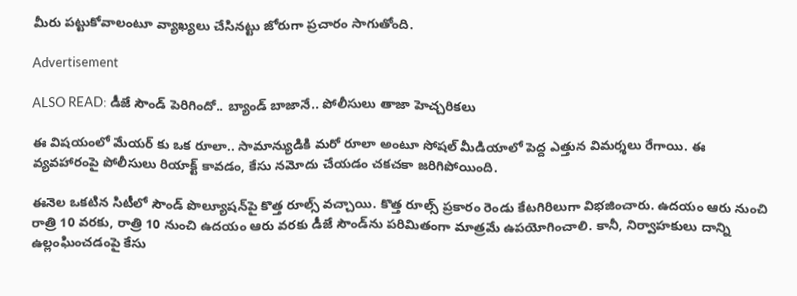మీరు పట్టుకోవాలంటూ వ్యాఖ్యలు చేసినట్టు జోరుగా ప్రచారం సాగుతోంది.

Advertisement

ALSO READ: డీజే సౌండ్ పెరిగిందో.. బ్యాండ్ బాజానే.. పోలీసులు తాజా హెచ్చరికలు

ఈ విషయంలో మేయర్ కు ఒక రూలా.. సామాన్యుడికి మరో రూలా అంటూ సోషల్ మీడియాలో పెద్ద ఎత్తున విమర్శలు రేగాయి. ఈ వ్యవహారంపై పోలీసులు రియాక్ట్ కావడం, కేసు నమోదు చేయడం చకచకా జరిగిపోయింది.

ఈనెల ఒకటిన సిటీలో సౌండ్ పొల్యూషన్‌పై కొత్త రూల్స్ వచ్చాయి. కొత్త రూల్స్ ప్రకారం రెండు కేటగిరిలుగా విభజించారు. ఉదయం ఆరు నుంచి రాత్రి 10 వరకు, రాత్రి 10 నుంచి ఉదయం ఆరు వరకు డీజే సౌండ్‌ను పరిమితంగా మాత్రమే ఉపయోగించాలి. కానీ, నిర్వాహకులు దాన్ని ఉల్లంఘించడంపై కేసు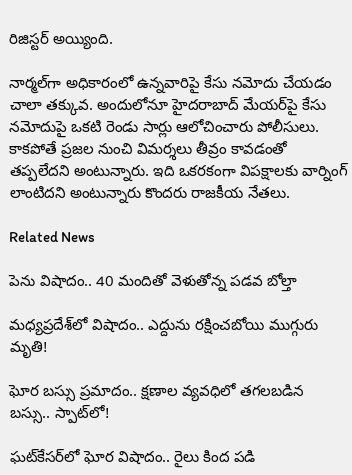రిజిస్టర్ అయ్యింది.

నార్మల్‌గా అధికారంలో ఉన్నవారిపై కేసు నమోదు చేయడం చాలా తక్కువ. అందులోనూ హైదరాబాద్ మేయర్‌పై కేసు నమోదుపై ఒకటి రెండు సార్లు ఆలోచించారు పోలీసులు. కాకపోతే ప్రజల నుంచి విమర్శలు తీవ్రం కావడంతో తప్పలేదని అంటున్నారు. ఇది ఒకరకంగా విపక్షాలకు వార్నింగ్ లాంటిదని అంటున్నారు కొందరు రాజకీయ నేతలు.

Related News

పెను విషాదం.. 40 మందితో వెళుతోన్న ప‌డ‌వ బోల్తా

మధ్యప్రదేశ్‌లో విషాదం.. ఎద్దును రక్షించబోయి ముగ్గురు మృతి!

ఘోర బస్సు ప్రమాదం.. క్షణాల వ్యవధిలో తగలబడిన బస్సు.. స్పాట్‌లో!

ఘట్‌కేసర్‌లో ఘోర విషాదం.. రైలు కింద పడి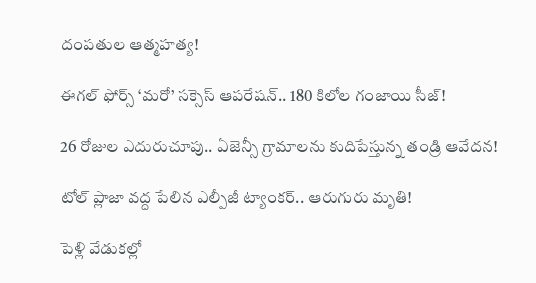దంపతుల ఆత్మహత్య!

ఈగల్ ఫోర్స్ ‘మరో’ సక్సెస్ ఆపరేషన్.. 180 కిలోల గంజాయి సీజ్!

26 రోజుల ఎదురుచూపు.. ఏజెన్సీ గ్రామాలను కుదిపేస్తున్న తండ్రి ఆవేదన!

టోల్ ప్లాజా వద్ద పేలిన ఎల్పీజీ ట్యాంకర్.. ఆరుగురు మృతి!

పెళ్లి వేడుకల్లో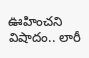ఊహించని విషాదం.. లారీ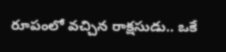రూపంలో వచ్చిన రాక్షసుడు.. ఒకే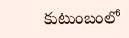కుటుంబంలో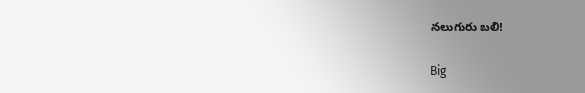నలుగురు బలి!

Big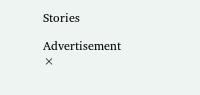Stories

Advertisement
×